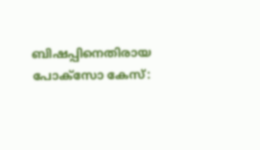ബിഷപ്പിനെതിരായ പോക്സോ കേസ്: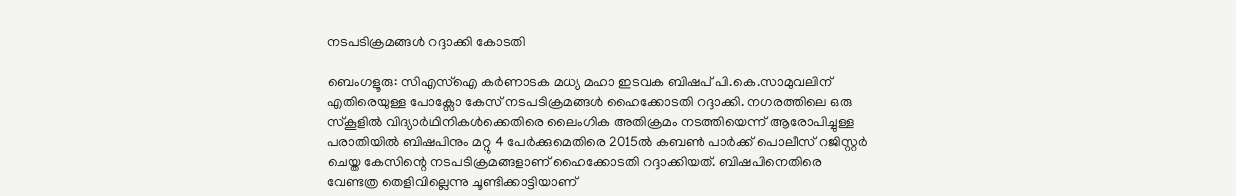നടപടിക്രമങ്ങൾ റദ്ദാക്കി കോടതി

ബെംഗളൂരു: സിഎസ്ഐ കർണാടക മധ്യ മഹാ ഇടവക ബിഷപ് പി.കെ.സാമുവലിന് എതിരെയുള്ള പോക്സോ കേസ് നടപടിക്രമങ്ങൾ ഹൈക്കോടതി റദ്ദാക്കി. നഗരത്തിലെ ഒരു സ്കൂളിൽ വിദ്യാർഥിനികൾക്കെതിരെ ലൈംഗിക അതിക്രമം നടത്തിയെന്ന് ആരോപിച്ചുള്ള പരാതിയിൽ ബിഷപിനും മറ്റു 4 പേർക്കുമെതിരെ 2015ൽ കബൺ പാർക്ക് പൊലീസ് റജിസ്റ്റർ ചെയ്ത കേസിന്റെ നടപടിക്രമങ്ങളാണ് ഹൈക്കോടതി റദ്ദാക്കിയത്. ബിഷപിനെതിരെ വേണ്ടത്ര തെളിവില്ലെന്നു ചൂണ്ടിക്കാട്ടിയാണ്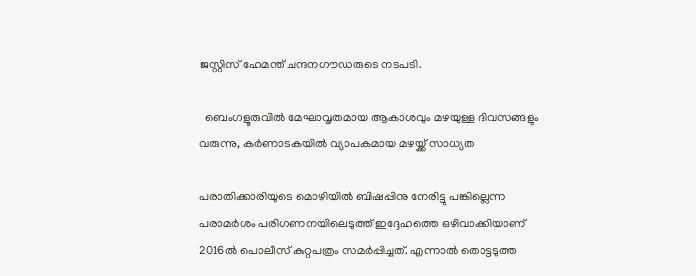ജസ്റ്റിസ് ഹേമന്ത് ചന്ദനഗൗഡരുടെ നടപടി.

  ബെംഗളൂരുവിൽ മേഘാവൃതമായ ആകാശവും മഴയുള്ള ദിവസങ്ങളും വരുന്നു, കർണാടകയിൽ വ്യാപകമായ മഴയ്ക്ക് സാധ്യത

പരാതിക്കാരിയുടെ മൊഴിയിൽ ബിഷപ്പിനു നേരിട്ടു പങ്കില്ലെന്ന പരാമർശം പരിഗണനയിലെടുത്ത് ഇദ്ദേഹത്തെ ഒഴിവാക്കിയാണ് 2016ൽ പൊലീസ് കുറ്റപത്രം സമർപ്പിച്ചത്. എന്നാൽ തൊട്ടടുത്ത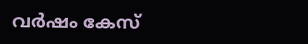വർഷം കേസ്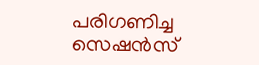പരിഗണിച്ച സെഷൻസ്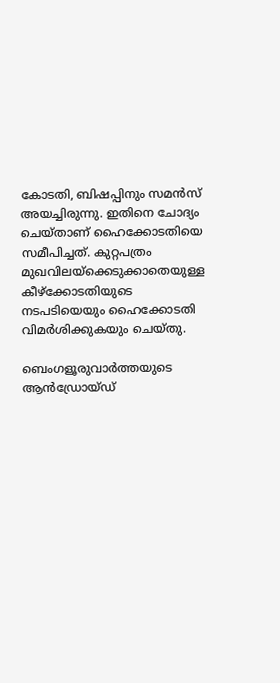കോടതി, ബിഷപ്പിനും സമൻസ് അയച്ചിരുന്നു. ഇതിനെ ചോദ്യം ചെയ്താണ് ഹൈക്കോടതിയെ സമീപിച്ചത്. കുറ്റപത്രം മുഖവിലയ്ക്കെടുക്കാതെയുള്ള കീഴ്ക്കോടതിയുടെ നടപടിയെയും ഹൈക്കോടതി വിമർശിക്കുകയും ചെയ്തു.

ബെംഗളൂരുവാർത്തയുടെ ആൻഡ്രോയ്ഡ്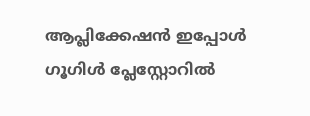ആപ്ലിക്കേഷൻ ഇപ്പോൾ ഗൂഗിൾ പ്ലേസ്റ്റോറിൽ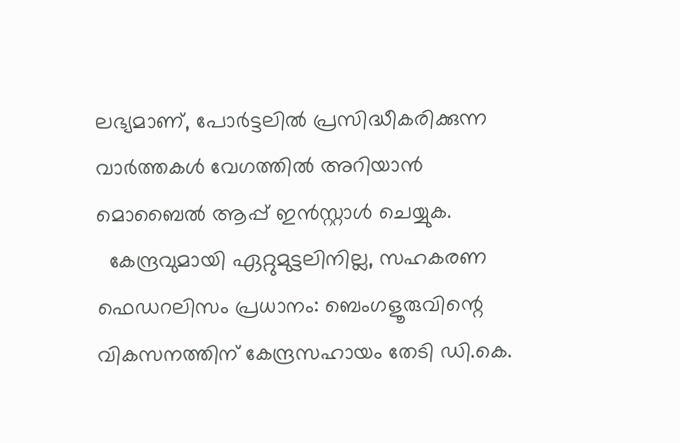ലഭ്യമാണ്, പോർട്ടലിൽ പ്രസിദ്ധീകരിക്കുന്ന വാർത്തകൾ വേഗത്തിൽ അറിയാൻ മൊബൈൽ ആപ്പ് ഇൻസ്റ്റാൾ ചെയ്യുക.
  കേന്ദ്രവുമായി ഏറ്റുമുട്ടലിനില്ല, സഹകരണ ഫെഡറലിസം പ്രധാനം: ബെംഗളൂരുവിന്റെ വികസനത്തിന് കേന്ദ്രസഹായം തേടി ഡി.കെ.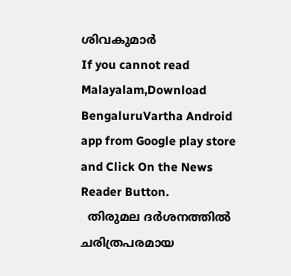ശിവകുമാർ
If you cannot read Malayalam,Download BengaluruVartha Android app from Google play store and Click On the News Reader Button.
  തിരുമല ദർശനത്തിൽ ചരിത്രപരമായ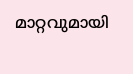മാറ്റവുമായി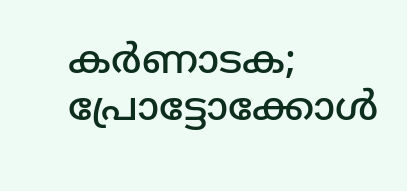കർണാടക; പ്രോട്ടോക്കോൾ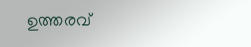ഉത്തരവ്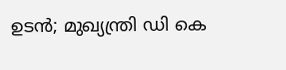ഉടൻ; മുഖ്യന്ത്രി ഡി കെ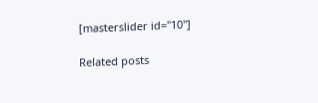[masterslider id="10"]

Related posts